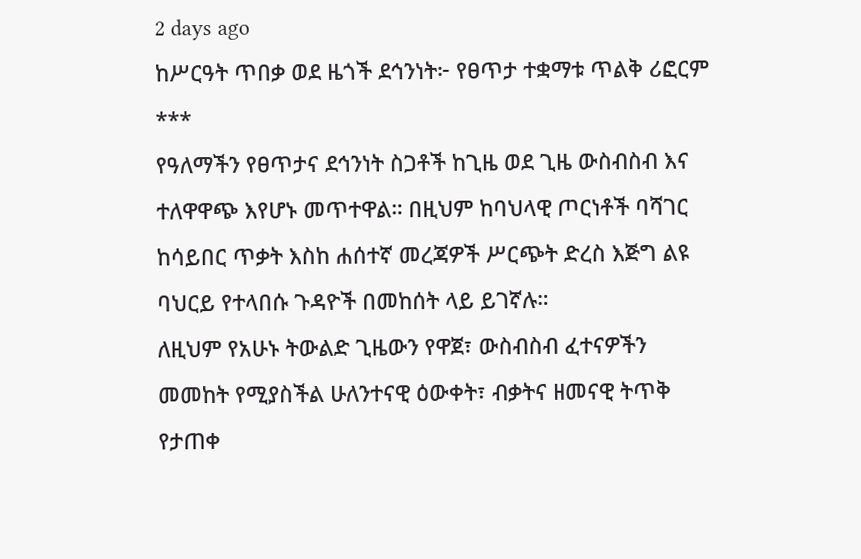2 days ago
ከሥርዓት ጥበቃ ወደ ዜጎች ደኅንነት፦ የፀጥታ ተቋማቱ ጥልቅ ሪፎርም
***
የዓለማችን የፀጥታና ደኅንነት ስጋቶች ከጊዜ ወደ ጊዜ ውስብስብ እና ተለዋዋጭ እየሆኑ መጥተዋል። በዚህም ከባህላዊ ጦርነቶች ባሻገር ከሳይበር ጥቃት እስከ ሐሰተኛ መረጃዎች ሥርጭት ድረስ እጅግ ልዩ ባህርይ የተላበሱ ጉዳዮች በመከሰት ላይ ይገኛሉ።
ለዚህም የአሁኑ ትውልድ ጊዜውን የዋጀ፣ ውስብስብ ፈተናዎችን መመከት የሚያስችል ሁለንተናዊ ዕውቀት፣ ብቃትና ዘመናዊ ትጥቅ የታጠቀ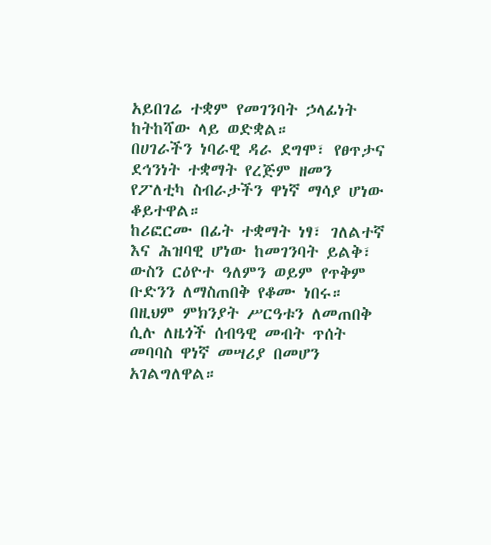አይበገሬ ተቋም የመገንባት ኃላፊነት ከትከሻው ላይ ወድቋል።
በሀገራችን ነባራዊ ዳራ ደግሞ፣ የፀጥታና ደኅንነት ተቋማት የረጅም ዘመን የፖለቲካ ስብራታችን ዋነኛ ማሳያ ሆነው ቆይተዋል።
ከሪፎርሙ በፊት ተቋማት ነፃ፣ ገለልተኛ እና ሕዝባዊ ሆነው ከመገንባት ይልቅ፣ ውስን ርዕዮተ ዓለምን ወይም የጥቅም ቡድንን ለማስጠበቅ የቆሙ ነበሩ። በዚህም ምክንያት ሥርዓቱን ለመጠበቅ ሲሉ ለዜጎች ሰብዓዊ መብት ጥሰት መባባስ ዋነኛ መሣሪያ በመሆን አገልግለዋል።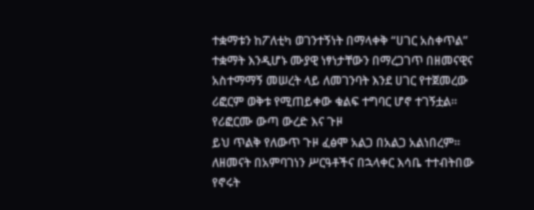ተቋማቱን ከፖለቲካ ወገንተኝነት በማላቀቅ “ሀገር አስቀጥል” ተቋማት እንዲሆኑ ሙያዊ ነፃነታቸውን በማረጋገጥ በዘመናዊና አስተማማኝ መሠረት ላይ ለመገንባት እንደ ሀገር የተጀመረው ሪፎርም ወቅቱ የሚጠይቀው ቁልፍ ተግባር ሆኖ ተገኝቷል።
የሪፎርሙ ውጣ ውረድ እና ጉዞ
ይህ ጥልቅ የለውጥ ጉዞ ፈፅሞ አልጋ በአልጋ አልነበረም። ለዘመናት በአምባገነን ሥርዓቶችና በኋላቀር እሳቤ ተተብትበው የኖሩት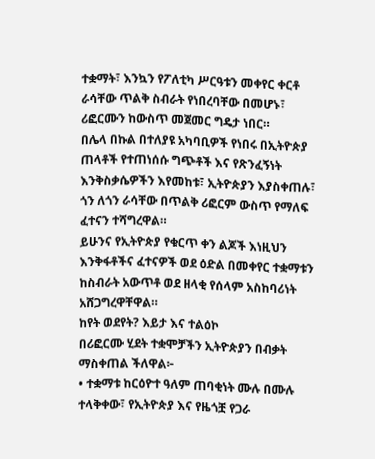ተቋማት፣ እንኳን የፖለቲካ ሥርዓቱን መቀየር ቀርቶ ራሳቸው ጥልቅ ስብራት የነበረባቸው በመሆኑ፣ ሪፎርሙን ከውስጥ መጀመር ግዴታ ነበር።
በሌላ በኩል በተለያዩ አካባቢዎች የነበሩ በኢትዮጵያ ጠላቶች የተጠነሰሱ ግጭቶች እና የጽንፈኝነት እንቅስቃሴዎችን እየመከቱ፣ ኢትዮጵያን እያስቀጠሉ፣ ጎን ለጎን ራሳቸው በጥልቅ ሪፎርም ውስጥ የማለፍ ፈተናን ተሻግረዋል።
ይሁንና የኢትዮጵያ የቁርጥ ቀን ልጆች እነዚህን እንቅፋቶችና ፈተናዎች ወደ ዕድል በመቀየር ተቋማቱን ከስብራት አውጥቶ ወደ ዘላቂ የሰላም አስከባሪነት አሸጋግረዋቸዋል።
ከየት ወደየት? እይታ እና ተልዕኮ
በሪፎርሙ ሂደት ተቋሞቻችን ኢትዮጵያን በብቃት ማስቀጠል ችለዋል፦
• ተቋማቱ ከርዕዮተ ዓለም ጠባቂነት ሙሉ በሙሉ ተላቅቀው፣ የኢትዮጵያ እና የዜጎቿ የጋራ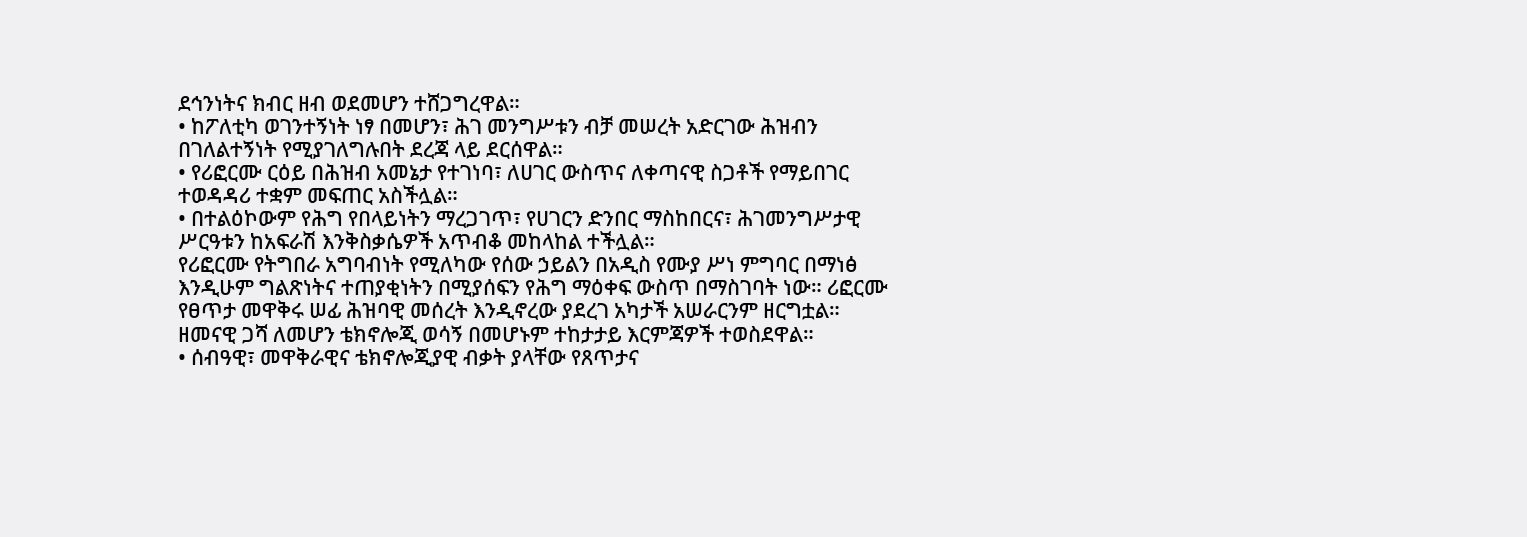ደኅንነትና ክብር ዘብ ወደመሆን ተሸጋግረዋል።
• ከፖለቲካ ወገንተኝነት ነፃ በመሆን፣ ሕገ መንግሥቱን ብቻ መሠረት አድርገው ሕዝብን በገለልተኝነት የሚያገለግሉበት ደረጃ ላይ ደርሰዋል።
• የሪፎርሙ ርዕይ በሕዝብ አመኔታ የተገነባ፣ ለሀገር ውስጥና ለቀጣናዊ ስጋቶች የማይበገር ተወዳዳሪ ተቋም መፍጠር አስችሏል።
• በተልዕኮውም የሕግ የበላይነትን ማረጋገጥ፣ የሀገርን ድንበር ማስከበርና፣ ሕገመንግሥታዊ ሥርዓቱን ከአፍራሽ እንቅስቃሴዎች አጥብቆ መከላከል ተችሏል።
የሪፎርሙ የትግበራ አግባብነት የሚለካው የሰው ኃይልን በአዲስ የሙያ ሥነ ምግባር በማነፅ እንዲሁም ግልጽነትና ተጠያቂነትን በሚያሰፍን የሕግ ማዕቀፍ ውስጥ በማስገባት ነው። ሪፎርሙ የፀጥታ መዋቅሩ ሠፊ ሕዝባዊ መሰረት እንዲኖረው ያደረገ አካታች አሠራርንም ዘርግቷል።
ዘመናዊ ጋሻ ለመሆን ቴክኖሎጂ ወሳኝ በመሆኑም ተከታታይ እርምጃዎች ተወስደዋል።
• ሰብዓዊ፣ መዋቅራዊና ቴክኖሎጂያዊ ብቃት ያላቸው የጸጥታና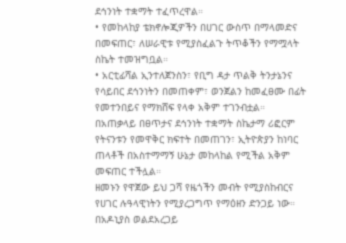ደኅንነት ተቋማት ተፈጥረዋል።
• የመከላከያ ቴክኖሎጂዎችን በሀገር ውስጥ በማላመድና በመፍጠር፣ ለሠራዊቱ የሚያስፈልጉ ትጥቆችን የማሟላት ስኬት ተመዝግቧል።
• አርቲፊሻል ኢንተለጀንስን፣ የቢግ ዳታ ጥልቅ ትንታኔንና የሳይበር ደኅንነትን በመጠቀም፣ ወንጀልን ከመፈፀሙ በፊት የመተንበይና የማክሸፍ የላቀ አቅም ተገንብቷል።
በአጠቃላይ በፀጥታና ደኅንነት ተቋማት ስኬታማ ሪፎርም የትናንቱን የመዋቅር ክፍተት በመጠገን፣ ኢትዮጵያን ከነባር ጠላቶች በአስተማማኝ ሁኔታ መከላከል የሚችል አቅም መፍጠር ተችሏል።
ዘመኑን የዋጀው ይህ ጋሻ የዜጎችን መብት የሚያስከብርና የሀገር ሉዓላዊነትን የሚያረጋግጥ የማዕዘን ድንጋይ ነው።
በአዶኒያስ ወልደአረጋይ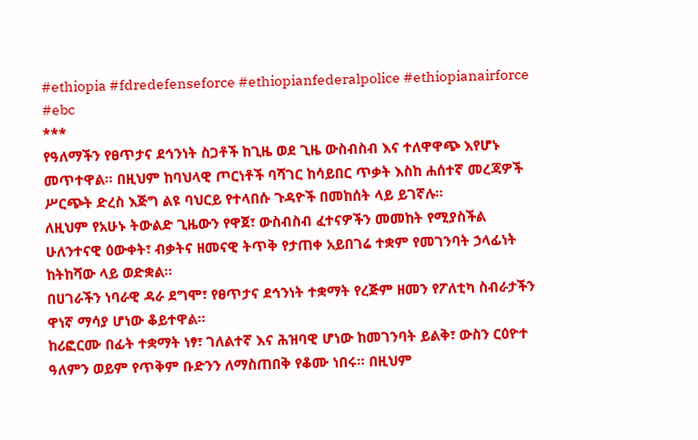#ethiopia #fdredefenseforce #ethiopianfederalpolice #ethiopianairforce #ebc
***
የዓለማችን የፀጥታና ደኅንነት ስጋቶች ከጊዜ ወደ ጊዜ ውስብስብ እና ተለዋዋጭ እየሆኑ መጥተዋል። በዚህም ከባህላዊ ጦርነቶች ባሻገር ከሳይበር ጥቃት እስከ ሐሰተኛ መረጃዎች ሥርጭት ድረስ እጅግ ልዩ ባህርይ የተላበሱ ጉዳዮች በመከሰት ላይ ይገኛሉ።
ለዚህም የአሁኑ ትውልድ ጊዜውን የዋጀ፣ ውስብስብ ፈተናዎችን መመከት የሚያስችል ሁለንተናዊ ዕውቀት፣ ብቃትና ዘመናዊ ትጥቅ የታጠቀ አይበገሬ ተቋም የመገንባት ኃላፊነት ከትከሻው ላይ ወድቋል።
በሀገራችን ነባራዊ ዳራ ደግሞ፣ የፀጥታና ደኅንነት ተቋማት የረጅም ዘመን የፖለቲካ ስብራታችን ዋነኛ ማሳያ ሆነው ቆይተዋል።
ከሪፎርሙ በፊት ተቋማት ነፃ፣ ገለልተኛ እና ሕዝባዊ ሆነው ከመገንባት ይልቅ፣ ውስን ርዕዮተ ዓለምን ወይም የጥቅም ቡድንን ለማስጠበቅ የቆሙ ነበሩ። በዚህም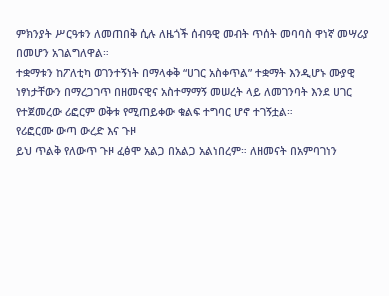ምክንያት ሥርዓቱን ለመጠበቅ ሲሉ ለዜጎች ሰብዓዊ መብት ጥሰት መባባስ ዋነኛ መሣሪያ በመሆን አገልግለዋል።
ተቋማቱን ከፖለቲካ ወገንተኝነት በማላቀቅ “ሀገር አስቀጥል” ተቋማት እንዲሆኑ ሙያዊ ነፃነታቸውን በማረጋገጥ በዘመናዊና አስተማማኝ መሠረት ላይ ለመገንባት እንደ ሀገር የተጀመረው ሪፎርም ወቅቱ የሚጠይቀው ቁልፍ ተግባር ሆኖ ተገኝቷል።
የሪፎርሙ ውጣ ውረድ እና ጉዞ
ይህ ጥልቅ የለውጥ ጉዞ ፈፅሞ አልጋ በአልጋ አልነበረም። ለዘመናት በአምባገነን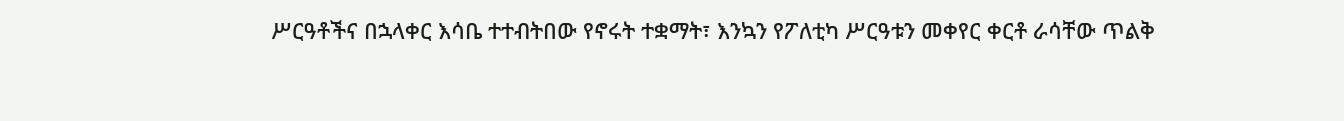ሥርዓቶችና በኋላቀር እሳቤ ተተብትበው የኖሩት ተቋማት፣ እንኳን የፖለቲካ ሥርዓቱን መቀየር ቀርቶ ራሳቸው ጥልቅ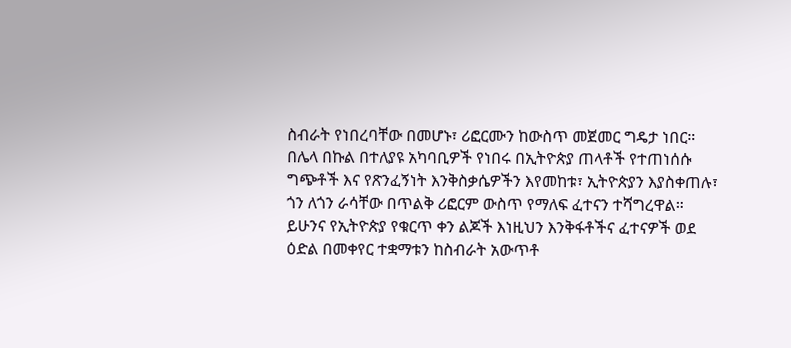ስብራት የነበረባቸው በመሆኑ፣ ሪፎርሙን ከውስጥ መጀመር ግዴታ ነበር።
በሌላ በኩል በተለያዩ አካባቢዎች የነበሩ በኢትዮጵያ ጠላቶች የተጠነሰሱ ግጭቶች እና የጽንፈኝነት እንቅስቃሴዎችን እየመከቱ፣ ኢትዮጵያን እያስቀጠሉ፣ ጎን ለጎን ራሳቸው በጥልቅ ሪፎርም ውስጥ የማለፍ ፈተናን ተሻግረዋል።
ይሁንና የኢትዮጵያ የቁርጥ ቀን ልጆች እነዚህን እንቅፋቶችና ፈተናዎች ወደ ዕድል በመቀየር ተቋማቱን ከስብራት አውጥቶ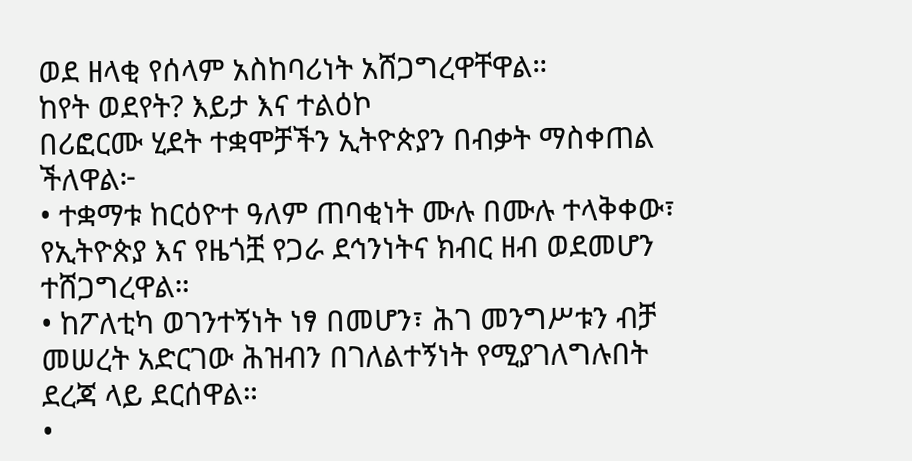ወደ ዘላቂ የሰላም አስከባሪነት አሸጋግረዋቸዋል።
ከየት ወደየት? እይታ እና ተልዕኮ
በሪፎርሙ ሂደት ተቋሞቻችን ኢትዮጵያን በብቃት ማስቀጠል ችለዋል፦
• ተቋማቱ ከርዕዮተ ዓለም ጠባቂነት ሙሉ በሙሉ ተላቅቀው፣ የኢትዮጵያ እና የዜጎቿ የጋራ ደኅንነትና ክብር ዘብ ወደመሆን ተሸጋግረዋል።
• ከፖለቲካ ወገንተኝነት ነፃ በመሆን፣ ሕገ መንግሥቱን ብቻ መሠረት አድርገው ሕዝብን በገለልተኝነት የሚያገለግሉበት ደረጃ ላይ ደርሰዋል።
•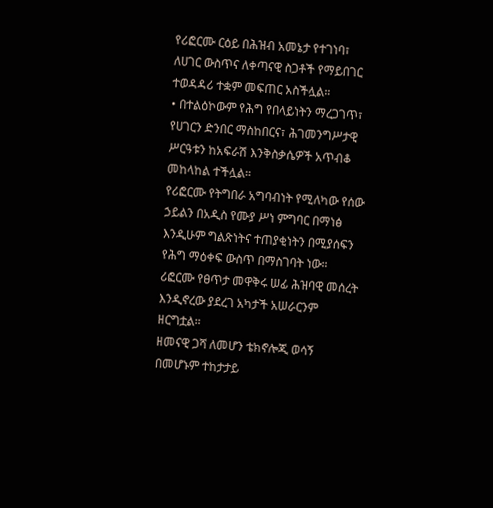የሪፎርሙ ርዕይ በሕዝብ አመኔታ የተገነባ፣ ለሀገር ውስጥና ለቀጣናዊ ስጋቶች የማይበገር ተወዳዳሪ ተቋም መፍጠር አስችሏል።
• በተልዕኮውም የሕግ የበላይነትን ማረጋገጥ፣ የሀገርን ድንበር ማስከበርና፣ ሕገመንግሥታዊ ሥርዓቱን ከአፍራሽ እንቅስቃሴዎች አጥብቆ መከላከል ተችሏል።
የሪፎርሙ የትግበራ አግባብነት የሚለካው የሰው ኃይልን በአዲስ የሙያ ሥነ ምግባር በማነፅ እንዲሁም ግልጽነትና ተጠያቂነትን በሚያሰፍን የሕግ ማዕቀፍ ውስጥ በማስገባት ነው። ሪፎርሙ የፀጥታ መዋቅሩ ሠፊ ሕዝባዊ መሰረት እንዲኖረው ያደረገ አካታች አሠራርንም ዘርግቷል።
ዘመናዊ ጋሻ ለመሆን ቴክኖሎጂ ወሳኝ በመሆኑም ተከታታይ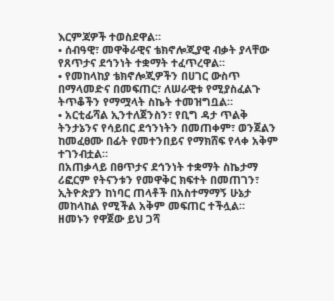እርምጃዎች ተወስደዋል።
• ሰብዓዊ፣ መዋቅራዊና ቴክኖሎጂያዊ ብቃት ያላቸው የጸጥታና ደኅንነት ተቋማት ተፈጥረዋል።
• የመከላከያ ቴክኖሎጂዎችን በሀገር ውስጥ በማላመድና በመፍጠር፣ ለሠራዊቱ የሚያስፈልጉ ትጥቆችን የማሟላት ስኬት ተመዝግቧል።
• አርቲፊሻል ኢንተለጀንስን፣ የቢግ ዳታ ጥልቅ ትንታኔንና የሳይበር ደኅንነትን በመጠቀም፣ ወንጀልን ከመፈፀሙ በፊት የመተንበይና የማክሸፍ የላቀ አቅም ተገንብቷል።
በአጠቃላይ በፀጥታና ደኅንነት ተቋማት ስኬታማ ሪፎርም የትናንቱን የመዋቅር ክፍተት በመጠገን፣ ኢትዮጵያን ከነባር ጠላቶች በአስተማማኝ ሁኔታ መከላከል የሚችል አቅም መፍጠር ተችሏል።
ዘመኑን የዋጀው ይህ ጋሻ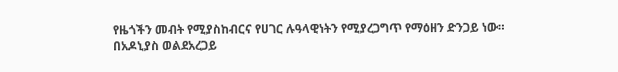የዜጎችን መብት የሚያስከብርና የሀገር ሉዓላዊነትን የሚያረጋግጥ የማዕዘን ድንጋይ ነው።
በአዶኒያስ ወልደአረጋይ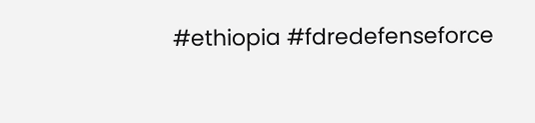#ethiopia #fdredefenseforce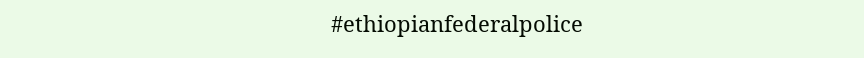#ethiopianfederalpolice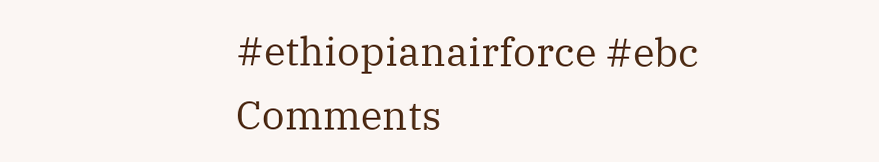#ethiopianairforce #ebc
Comments